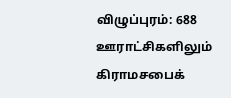விழுப்புரம்: 688 ஊராட்சிகளிலும் கிராமசபைக்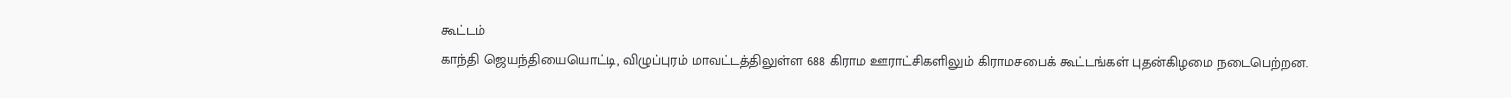கூட்டம்
காந்தி ஜெயந்தியையொட்டி, விழுப்புரம் மாவட்டத்திலுள்ள 688 கிராம ஊராட்சிகளிலும் கிராமசபைக் கூட்டங்கள் புதன்கிழமை நடைபெற்றன.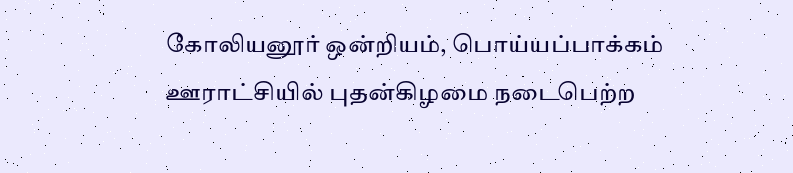கோலியனூர் ஒன்றியம், பொய்யப்பாக்கம் ஊராட்சியில் புதன்கிழமை நடைபெற்ற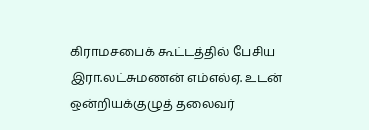கிராமசபைக் கூட்டத்தில் பேசிய இரா.லட்சுமணன் எம்எல்ஏ. உடன் ஒன்றியக்குழுத் தலைவர்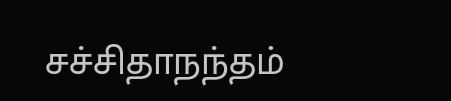சச்சிதாநந்தம்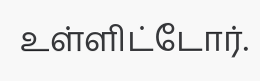உள்ளிட்டோர்.